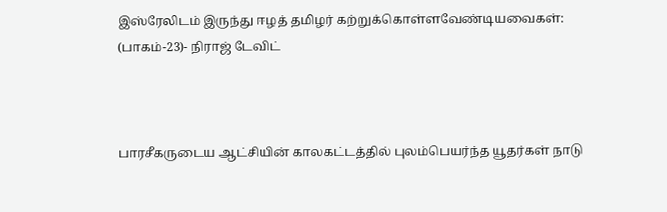இஸ்ரேலிடம் இருந்து ஈழத் தமிழர் கற்றுக்கொள்ளவேண்டியவைகள்: (பாகம்-23)- நிராஜ் டேவிட்



பாரசீகருடைய ஆட்சியின் காலகட்டத்தில் புலம்பெயர்ந்த யூதர்கள் நாடு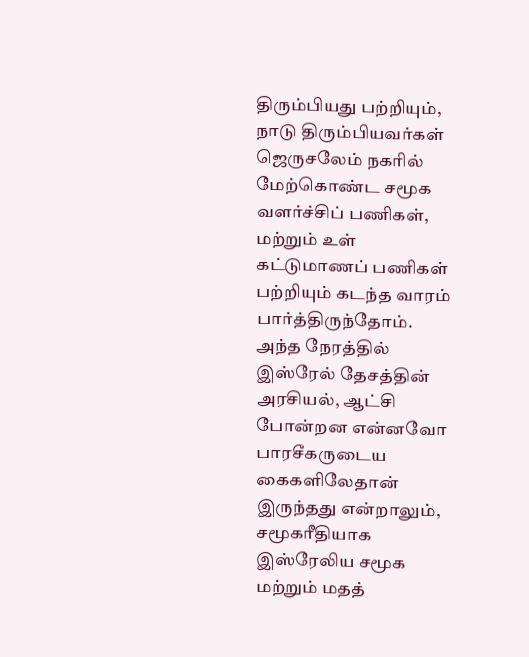திரும்பியது பற்றியும், நாடு திரும்பியவர்கள் ஜெருசலேம் நகரில் மேற்கொண்ட சமூக வளர்ச்சிப் பணிகள், மற்றும் உள் கட்டுமாணப் பணிகள் பற்றியும் கடந்த வாரம் பார்த்திருந்தோம்.
அந்த நேரத்தில் இஸ்ரேல் தேசத்தின் அரசியல், ஆட்சி போன்றன என்னவோ பாரசீகருடைய கைகளிலேதான் இருந்தது என்றாலும், சமூகரீதியாக இஸ்ரேலிய சமூக மற்றும் மதத்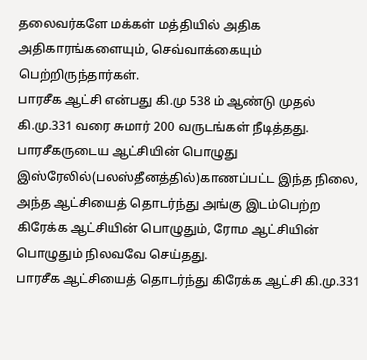தலைவர்களே மக்கள் மத்தியில் அதிக அதிகாரங்களையும், செவ்வாக்கையும் பெற்றிருந்தார்கள்.
பாரசீக ஆட்சி என்பது கி.மு 538 ம் ஆண்டு முதல் கி.மு.331 வரை சுமார் 200 வருடங்கள் நீடித்தது.
பாரசீகருடைய ஆட்சியின் பொழுது இஸ்ரேலில்(பலஸ்தீனத்தில்)காணப்பட்ட இந்த நிலை, அந்த ஆட்சியைத் தொடர்ந்து அங்கு இடம்பெற்ற கிரேக்க ஆட்சியின் பொழுதும், ரோம ஆட்சியின் பொழுதும் நிலவவே செய்தது.
பாரசீக ஆட்சியைத் தொடர்ந்து கிரேக்க ஆட்சி கி.மு.331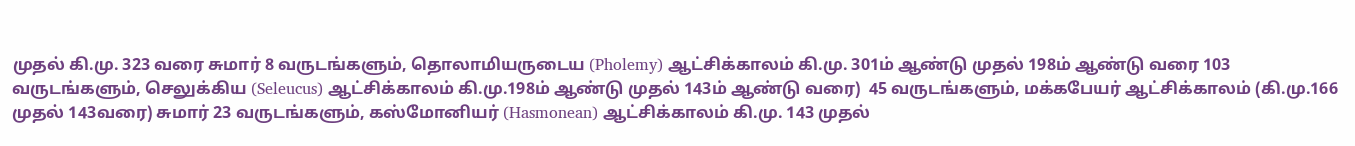முதல் கி.மு. 323 வரை சுமார் 8 வருடங்களும், தொலாமியருடைய (Pholemy) ஆட்சிக்காலம் கி.மு. 301ம் ஆண்டு முதல் 198ம் ஆண்டு வரை 103 வருடங்களும், செலுக்கிய (Seleucus) ஆட்சிக்காலம் கி.மு.198ம் ஆண்டு முதல் 143ம் ஆண்டு வரை)  45 வருடங்களும், மக்கபேயர் ஆட்சிக்காலம் (கி.மு.166 முதல் 143வரை) சுமார் 23 வருடங்களும், கஸ்மோனியர் (Hasmonean) ஆட்சிக்காலம் கி.மு. 143 முதல்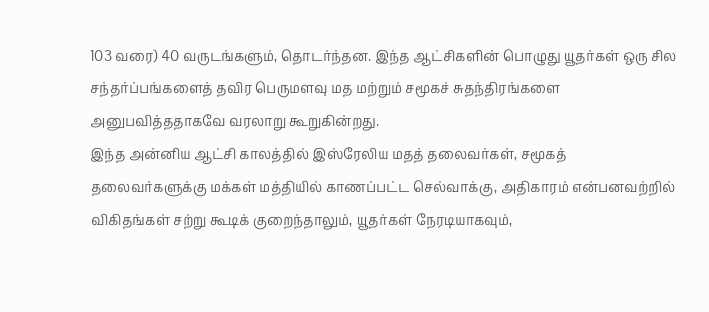103 வரை) 40 வருடங்களும், தொடர்ந்தன. இந்த ஆட்சிகளின் பொழுது யூதர்கள் ஒரு சில சந்தர்ப்பங்களைத் தவிர பெருமளவு மத மற்றும் சமூகச் சுதந்திரங்களை அனுபவித்ததாகவே வரலாறு கூறுகின்றது.
இந்த அன்னிய ஆட்சி காலத்தில் இஸ்ரேலிய மதத் தலைவர்கள், சமூகத் தலைவர்களுக்கு மக்கள் மத்தியில் காணப்பட்ட செல்வாக்கு, அதிகாரம் என்பனவற்றில் விகிதங்கள் சற்று கூடிக் குறைந்தாலும், யூதர்கள் நேரடியாகவும்,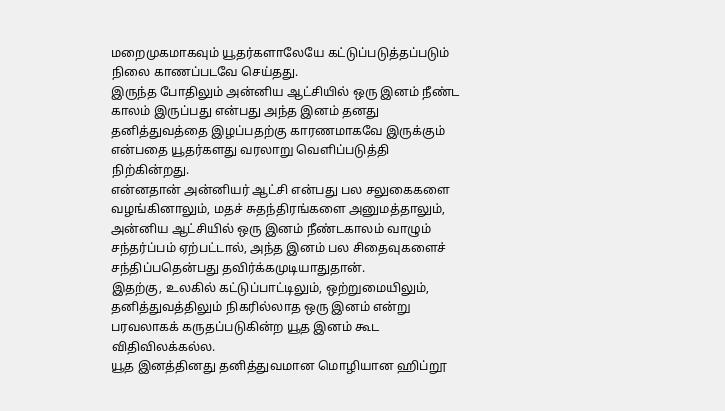மறைமுகமாகவும் யூதர்களாலேயே கட்டுப்படுத்தப்படும் நிலை காணப்படவே செய்தது.
இருந்த போதிலும் அன்னிய ஆட்சியில் ஒரு இனம் நீண்ட காலம் இருப்பது என்பது அந்த இனம் தனது தனித்துவத்தை இழப்பதற்கு காரணமாகவே இருக்கும் என்பதை யூதர்களது வரலாறு வெளிப்படுத்தி நிற்கின்றது.
என்னதான் அன்னியர் ஆட்சி என்பது பல சலுகைகளை வழங்கினாலும், மதச் சுதந்திரங்களை அனுமத்தாலும், அன்னிய ஆட்சியில் ஒரு இனம் நீண்டகாலம் வாழும் சந்தர்ப்பம் ஏற்பட்டால், அந்த இனம் பல சிதைவுகளைச் சந்திப்பதென்பது தவிர்க்கமுடியாதுதான்.
இதற்கு, உலகில் கட்டுப்பாட்டிலும், ஒற்றுமையிலும், தனித்துவத்திலும் நிகரில்லாத ஒரு இனம் என்று பரவலாகக் கருதப்படுகின்ற யூத இனம் கூட விதிவிலக்கல்ல.
யூத இனத்தினது தனித்துவமான மொழியான ஹிப்றூ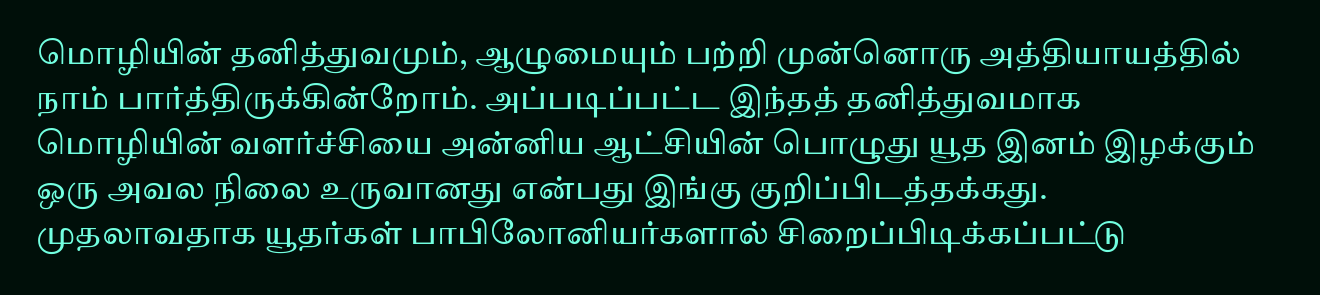மொழியின் தனித்துவமும், ஆழுமையும் பற்றி முன்னொரு அத்தியாயத்தில் நாம் பார்த்திருக்கின்றோம். அப்படிப்பட்ட இந்தத் தனித்துவமாக மொழியின் வளர்ச்சியை அன்னிய ஆட்சியின் பொழுது யூத இனம் இழக்கும் ஒரு அவல நிலை உருவானது என்பது இங்கு குறிப்பிடத்தக்கது.
முதலாவதாக யூதர்கள் பாபிலோனியர்களால் சிறைப்பிடிக்கப்பட்டு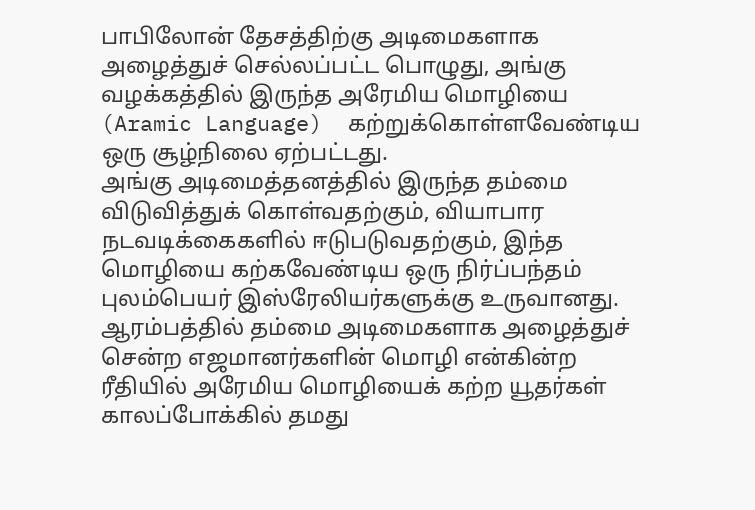பாபிலோன் தேசத்திற்கு அடிமைகளாக அழைத்துச் செல்லப்பட்ட பொழுது, அங்கு வழக்கத்தில் இருந்த அரேமிய மொழியை (Aramic Language)  கற்றுக்கொள்ளவேண்டிய ஒரு சூழ்நிலை ஏற்பட்டது.
அங்கு அடிமைத்தனத்தில் இருந்த தம்மை விடுவித்துக் கொள்வதற்கும், வியாபார நடவடிக்கைகளில் ஈடுபடுவதற்கும், இந்த மொழியை கற்கவேண்டிய ஒரு நிர்ப்பந்தம் புலம்பெயர் இஸ்ரேலியர்களுக்கு உருவானது.
ஆரம்பத்தில் தம்மை அடிமைகளாக அழைத்துச் சென்ற எஜமானர்களின் மொழி என்கின்ற ரீதியில் அரேமிய மொழியைக் கற்ற யூதர்கள் காலப்போக்கில் தமது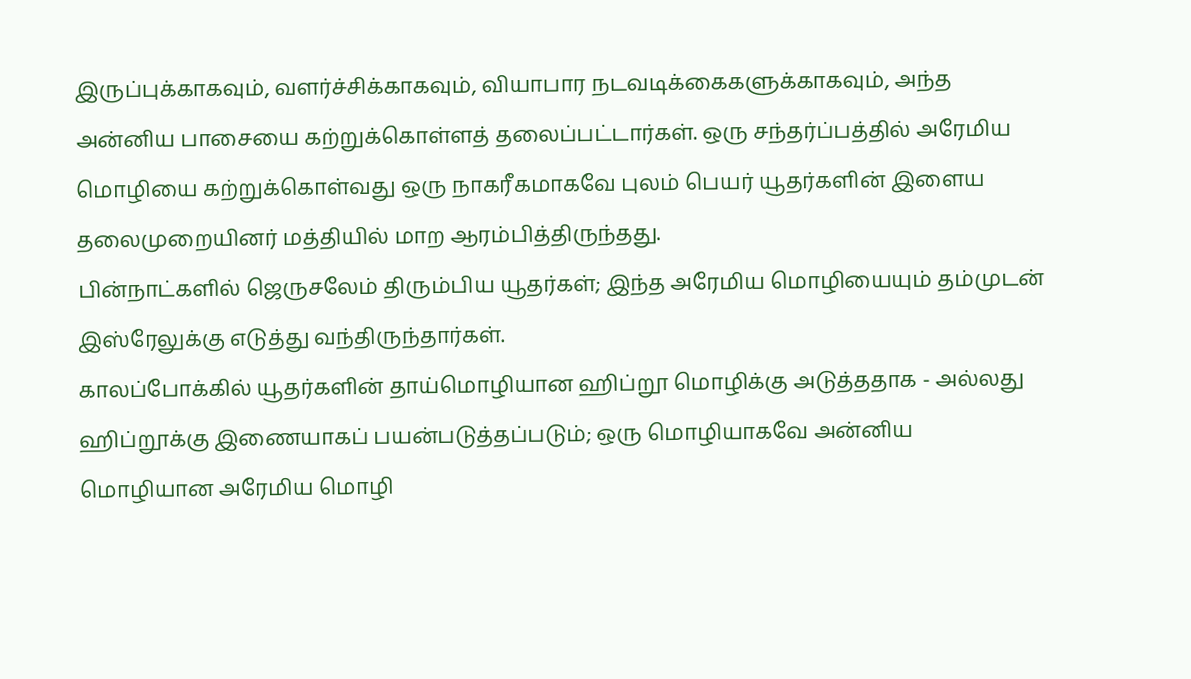இருப்புக்காகவும், வளர்ச்சிக்காகவும், வியாபார நடவடிக்கைகளுக்காகவும், அந்த அன்னிய பாசையை கற்றுக்கொள்ளத் தலைப்பட்டார்கள். ஒரு சந்தர்ப்பத்தில் அரேமிய மொழியை கற்றுக்கொள்வது ஒரு நாகரீகமாகவே புலம் பெயர் யூதர்களின் இளைய தலைமுறையினர் மத்தியில் மாற ஆரம்பித்திருந்தது.
பின்நாட்களில் ஜெருசலேம் திரும்பிய யூதர்கள்; இந்த அரேமிய மொழியையும் தம்முடன் இஸ்ரேலுக்கு எடுத்து வந்திருந்தார்கள்.
காலப்போக்கில் யூதர்களின் தாய்மொழியான ஹிப்றூ மொழிக்கு அடுத்ததாக - அல்லது ஹிப்றூக்கு இணையாகப் பயன்படுத்தப்படும்; ஒரு மொழியாகவே அன்னிய மொழியான அரேமிய மொழி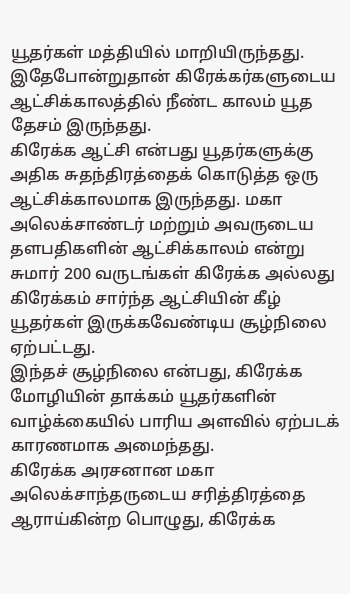யூதர்கள் மத்தியில் மாறியிருந்தது.
இதேபோன்றுதான் கிரேக்கர்களுடைய ஆட்சிக்காலத்தில் நீண்ட காலம் யூத தேசம் இருந்தது.
கிரேக்க ஆட்சி என்பது யூதர்களுக்கு அதிக சுதந்திரத்தைக் கொடுத்த ஒரு ஆட்சிக்காலமாக இருந்தது. மகா அலெக்சாண்டர் மற்றும் அவருடைய தளபதிகளின் ஆட்சிக்காலம் என்று சுமார் 200 வருடங்கள் கிரேக்க அல்லது கிரேக்கம் சார்ந்த ஆட்சியின் கீழ் யூதர்கள் இருக்கவேண்டிய சூழ்நிலை ஏற்பட்டது.
இந்தச் சூழ்நிலை என்பது, கிரேக்க மோழியின் தாக்கம் யூதர்களின் வாழ்க்கையில் பாரிய அளவில் ஏற்படக் காரணமாக அமைந்தது.
கிரேக்க அரசனான மகா அலெக்சாந்தருடைய சரித்திரத்தை ஆராய்கின்ற பொழுது, கிரேக்க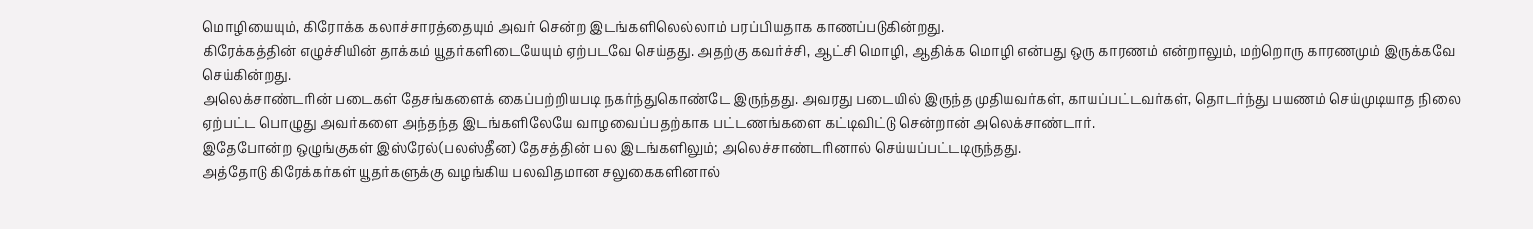மொழியையும், கிரோக்க கலாச்சாரத்தையும் அவர் சென்ற இடங்களிலெல்லாம் பரப்பியதாக காணப்படுகின்றது.
கிரேக்கத்தின் எழுச்சியின் தாக்கம் யூதர்களிடையேயும் ஏற்படவே செய்தது. அதற்கு கவர்ச்சி, ஆட்சி மொழி, ஆதிக்க மொழி என்பது ஒரு காரணம் என்றாலும், மற்றொரு காரணமும் இருக்கவே செய்கின்றது.
அலெக்சாண்டரின் படைகள் தேசங்களைக் கைப்பற்றியபடி நகர்ந்துகொண்டே இருந்தது. அவரது படையில் இருந்த முதியவர்கள், காயப்பட்டவர்கள், தொடர்ந்து பயணம் செய்முடியாத நிலை ஏற்பட்ட பொழுது அவர்களை அந்தந்த இடங்களிலேயே வாழவைப்பதற்காக பட்டணங்களை கட்டிவிட்டு சென்றான் அலெக்சாண்டார்.
இதேபோன்ற ஒழுங்குகள் இஸ்ரேல்(பலஸ்தீன) தேசத்தின் பல இடங்களிலும்; அலெச்சாண்டரினால் செய்யப்பட்டடிருந்தது.
அத்தோடு கிரேக்கர்கள் யூதர்களுக்கு வழங்கிய பலவிதமான சலுகைகளினால்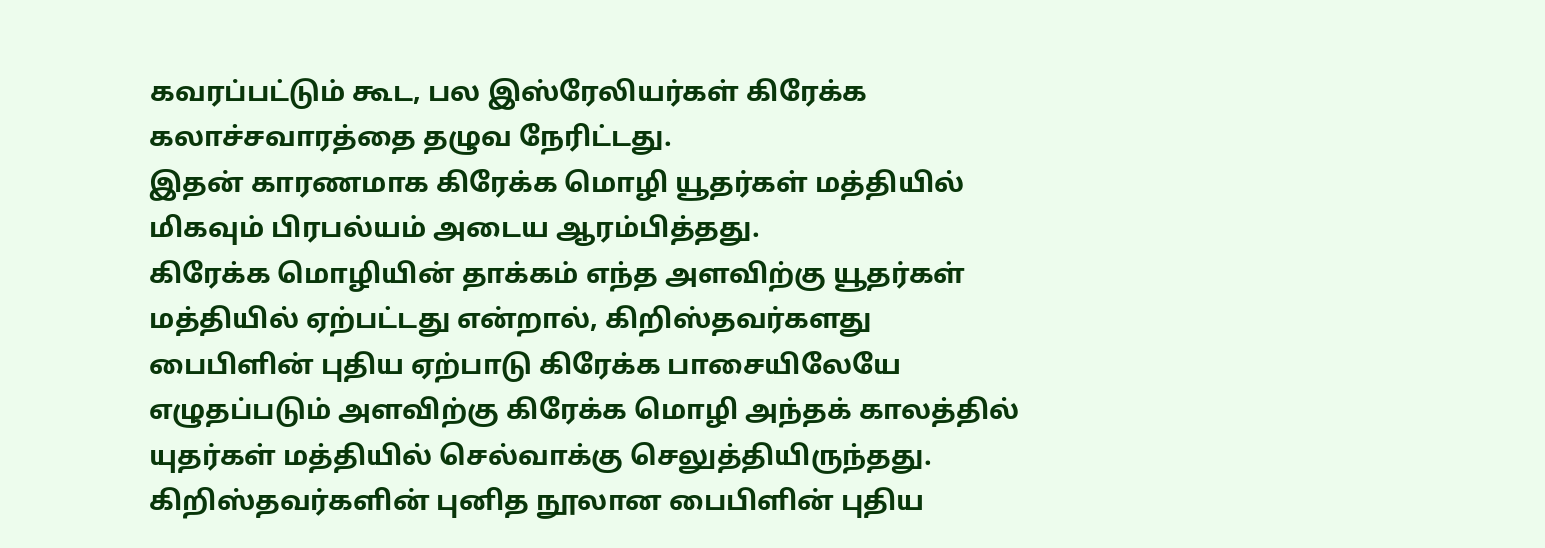கவரப்பட்டும் கூட, பல இஸ்ரேலியர்கள் கிரேக்க கலாச்சவாரத்தை தழுவ நேரிட்டது.
இதன் காரணமாக கிரேக்க மொழி யூதர்கள் மத்தியில் மிகவும் பிரபல்யம் அடைய ஆரம்பித்தது.
கிரேக்க மொழியின் தாக்கம் எந்த அளவிற்கு யூதர்கள் மத்தியில் ஏற்பட்டது என்றால், கிறிஸ்தவர்களது பைபிளின் புதிய ஏற்பாடு கிரேக்க பாசையிலேயே எழுதப்படும் அளவிற்கு கிரேக்க மொழி அந்தக் காலத்தில் யுதர்கள் மத்தியில் செல்வாக்கு செலுத்தியிருந்தது.
கிறிஸ்தவர்களின் புனித நூலான பைபிளின் புதிய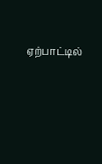ஏற்பாட்டில்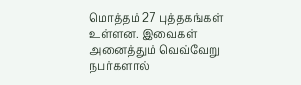மொத்தம் 27 புத்தகங்கள் உள்ளன. இவைகள் அனைத்தும் வெவ்வேறு நபர்களால்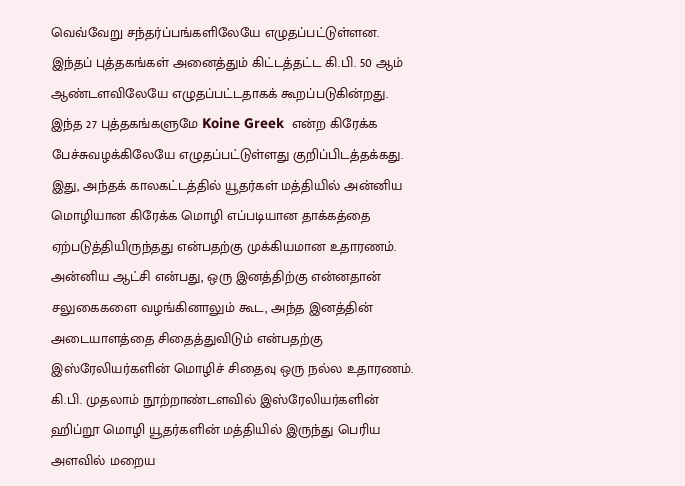வெவ்வேறு சந்தர்ப்பங்களிலேயே எழுதப்பட்டுள்ளன. இந்தப் புத்தகங்கள் அனைத்தும் கிட்டத்தட்ட கி.பி. 50 ஆம் ஆண்டளவிலேயே எழுதப்பட்டதாகக் கூறப்படுகின்றது. இந்த 27 புத்தகங்களுமே Koine Greek  என்ற கிரேக்க பேச்சுவழக்கிலேயே எழுதப்பட்டுள்ளது குறிப்பிடத்தக்கது.
இது, அந்தக் காலகட்டத்தில் யூதர்கள் மத்தியில் அன்னிய மொழியான கிரேக்க மொழி எப்படியான தாக்கத்தை ஏற்படுத்தியிருந்தது என்பதற்கு முக்கியமான உதாரணம்.
அன்னிய ஆட்சி என்பது, ஒரு இனத்திற்கு என்னதான் சலுகைகளை வழங்கினாலும் கூட, அந்த இனத்தின் அடையாளத்தை சிதைத்துவிடும் என்பதற்கு இஸ்ரேலியர்களின் மொழிச் சிதைவு ஒரு நல்ல உதாரணம்.
கி.பி. முதலாம் நூற்றாண்டளவில் இஸ்ரேலியர்களின் ஹிப்றூ மொழி யூதர்களின் மத்தியில் இருந்து பெரிய அளவில் மறைய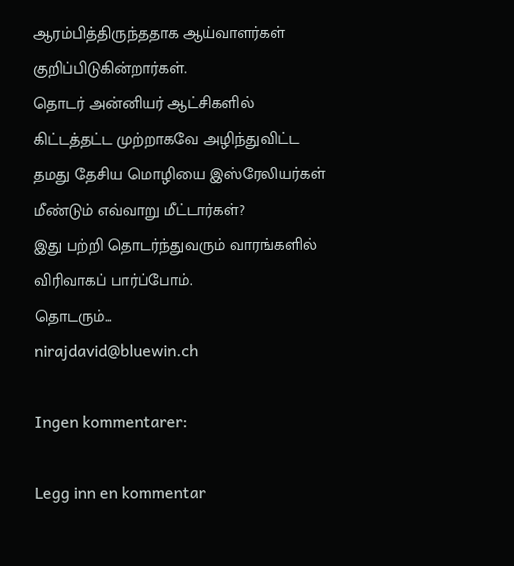ஆரம்பித்திருந்ததாக ஆய்வாளர்கள் குறிப்பிடுகின்றார்கள்.
தொடர் அன்னியர் ஆட்சிகளில் கிட்டத்தட்ட முற்றாகவே அழிந்துவிட்ட தமது தேசிய மொழியை இஸ்ரேலியர்கள் மீண்டும் எவ்வாறு மீட்டார்கள்?
இது பற்றி தொடர்ந்துவரும் வாரங்களில் விரிவாகப் பார்ப்போம்.
தொடரும்...
nirajdavid@bluewin.ch

Ingen kommentarer:

Legg inn en kommentar